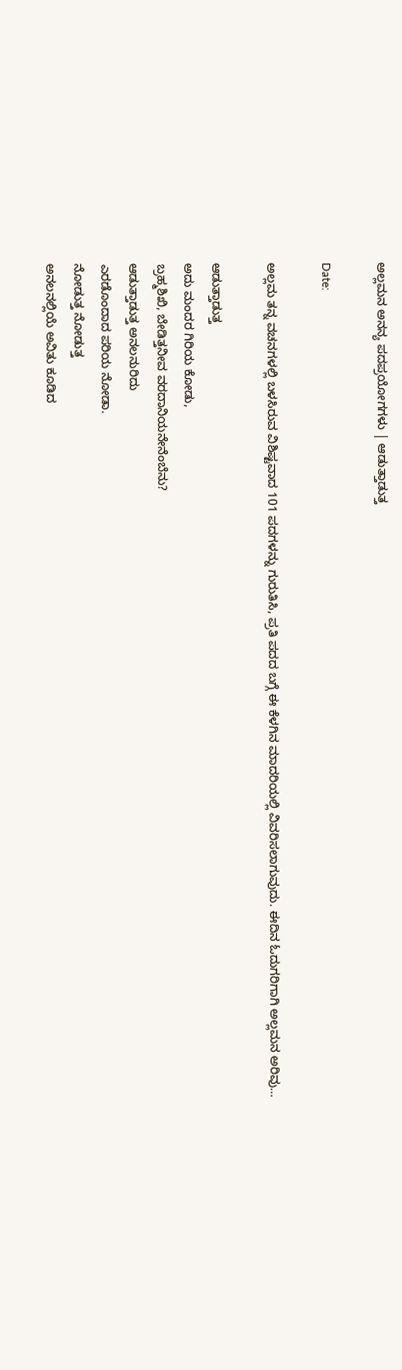ಅಲ್ಲಮನ ಅನನ್ಯ ಪದಪ್ರಯೋಗಗಳು | ಆಡುತ್ತಾಡುತ್ತ

Date:

ಅಲ್ಲಮ ತನ್ನ ವಚನಗಳಲ್ಲಿ ಬಳಸಿರುವ ವಿಶಿಷ್ಟವಾದ 101 ಪದಗಳನ್ನು ಗುರುತಿಸಿ, ಪ್ರತಿ ಪದದ ಬಗ್ಗೆ ಈ ಕೆಳಗಿನ ಮಾದರಿಯಲ್ಲಿ ವಿವರಿಸಲಾಗುವುದು. ಈದಿನ ಓದುಗರಿಗಾಗಿ ಅಲ್ಲಮನ ಅರಿವು…

ಆಡುತ್ತಾಡುತ್ತ
ಅದು ಮಂದರ ಗಿರಿಯ ಕೋಡು,
ಬ್ರಹ್ಮಶಿಖಿ, ಬೇಡಿತ್ತನೀವ ವರದಾನಿಯನೇನೆಂಬೆನು?
ಆಡುತ್ತಾಡುತ್ತ ಅನಲನುರಿದು
ಎರಡೊಂದಾದ ಪರಿಯ ನೋಡಾ.
ನೋಡುತ್ತ ನೋಡುತ್ತ
ಅನಲನಲ್ಲಿಯೆ ಅವಿತು ಕೂಡಿದ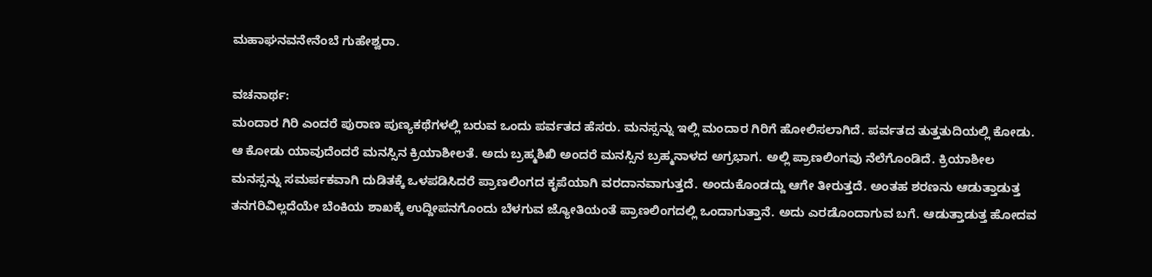ಮಹಾಘನವನೇನೆಂಬೆ ಗುಹೇಶ್ವರಾ.

ವಚನಾರ್ಥ:
ಮಂದಾರ ಗಿರಿ ಎಂದರೆ ಪುರಾಣ ಪುಣ್ಯಕಥೆಗಳಲ್ಲಿ ಬರುವ ಒಂದು ಪರ್ವತದ ಹೆಸರು. ಮನಸ್ಸನ್ನು ಇಲ್ಲಿ ಮಂದಾರ ಗಿರಿಗೆ ಹೋಲಿಸಲಾಗಿದೆ. ಪರ್ವತದ ತುತ್ತತುದಿಯಲ್ಲಿ ಕೋಡು. ಆ ಕೋಡು ಯಾವುದೆಂದರೆ ಮನಸ್ಸಿನ ಕ್ರಿಯಾಶೀಲತೆ. ಅದು ಬ್ರಹ್ಮಶಿಖಿ ಅಂದರೆ ಮನಸ್ಸಿನ ಬ್ರಹ್ಮನಾಳದ ಅಗ್ರಭಾಗ. ಅಲ್ಲಿ ಪ್ರಾಣಲಿಂಗವು ನೆಲೆಗೊಂಡಿದೆ. ಕ್ರಿಯಾಶೀಲ ಮನಸ್ಸನ್ನು ಸಮರ್ಪಕವಾಗಿ ದುಡಿತಕ್ಕೆ ಒಳಪಡಿಸಿದರೆ ಪ್ರಾಣಲಿಂಗದ ಕೃಪೆಯಾಗಿ ವರದಾನವಾಗುತ್ತದೆ. ಅಂದುಕೊಂಡದ್ದು ಆಗೇ ತೀರುತ್ತದೆ. ಅಂತಹ ಶರಣನು ಆಡುತ್ತಾಡುತ್ತ ತನಗರಿವಿಲ್ಲದೆಯೇ ಬೆಂಕಿಯ ಶಾಖಕ್ಕೆ ಉದ್ದೀಪನಗೊಂದು ಬೆಳಗುವ ಜ್ಯೋತಿಯಂತೆ ಪ್ರಾಣಲಿಂಗದಲ್ಲಿ ಒಂದಾಗುತ್ತಾನೆ. ಅದು ಎರಡೊಂದಾಗುವ ಬಗೆ. ಆಡುತ್ತಾಡುತ್ತ ಹೋದವ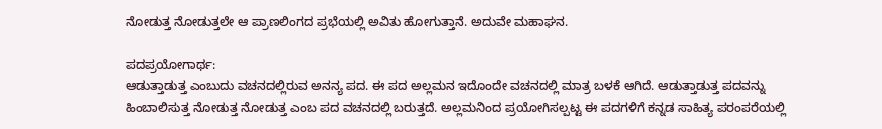ನೋಡುತ್ತ ನೋಡುತ್ತಲೇ ಆ ಪ್ರಾಣಲಿಂಗದ ಪ್ರಭೆಯಲ್ಲಿ ಅವಿತು ಹೋಗುತ್ತಾನೆ. ಅದುವೇ ಮಹಾಘನ.

ಪದಪ್ರಯೋಗಾರ್ಥ:
ಆಡುತ್ತಾಡುತ್ತ ಎಂಬುದು ವಚನದಲ್ಲಿರುವ ಅನನ್ಯ ಪದ. ಈ ಪದ ಅಲ್ಲಮನ ಇದೊಂದೇ ವಚನದಲ್ಲಿ ಮಾತ್ರ ಬಳಕೆ ಆಗಿದೆ. ಆಡುತ್ತಾಡುತ್ತ ಪದವನ್ನು ಹಿಂಬಾಲಿಸುತ್ತ ನೋಡುತ್ತ ನೋಡುತ್ತ ಎಂಬ ಪದ ವಚನದಲ್ಲಿ ಬರುತ್ತದೆ. ಅಲ್ಲಮನಿಂದ ಪ್ರಯೋಗಿಸಲ್ಪಟ್ಟ ಈ ಪದಗಳಿಗೆ ಕನ್ನಡ ಸಾಹಿತ್ಯ ಪರಂಪರೆಯಲ್ಲಿ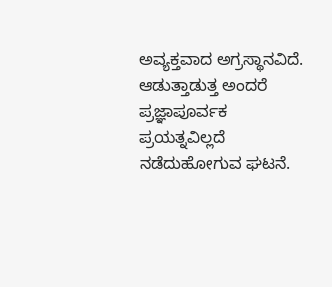ಅವ್ಯಕ್ತವಾದ ಅಗ್ರಸ್ಥಾನವಿದೆ. ಆಡುತ್ತಾಡುತ್ತ ಅಂದರೆ ಪ್ರಜ್ಞಾಪೂರ್ವಕ ಪ್ರಯತ್ನವಿಲ್ಲದೆ ನಡೆದುಹೋಗುವ ಘಟನೆ.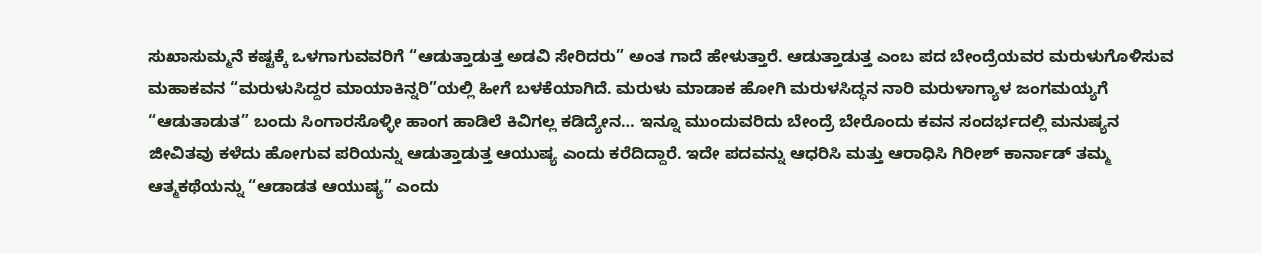ಸುಖಾಸುಮ್ಮನೆ ಕಷ್ಟಕ್ಕೆ ಒಳಗಾಗುವವರಿಗೆ “ಆಡುತ್ತಾಡುತ್ತ ಅಡವಿ ಸೇರಿದರು” ಅಂತ ಗಾದೆ ಹೇಳುತ್ತಾರೆ. ಆಡುತ್ತಾಡುತ್ತ ಎಂಬ ಪದ ಬೇಂದ್ರೆಯವರ ಮರುಳುಗೊಳಿಸುವ ಮಹಾಕವನ “ಮರುಳುಸಿದ್ದರ ಮಾಯಾಕಿನ್ನರಿ”ಯಲ್ಲಿ ಹೀಗೆ ಬಳಕೆಯಾಗಿದೆ. ಮರುಳು ಮಾಡಾಕ ಹೋಗಿ ಮರುಳಸಿದ್ಧನ ನಾರಿ ಮರುಳಾಗ್ಯಾಳ ಜಂಗಮಯ್ಯಗೆ “ಆಡುತಾಡುತ” ಬಂದು ಸಿಂಗಾರಸೊಳ್ಳೀ ಹಾಂಗ ಹಾಡಿಲೆ ಕಿವಿಗಲ್ಲ ಕಡಿದ್ಯೇನ… ಇನ್ನೂ ಮುಂದುವರಿದು ಬೇಂದ್ರೆ ಬೇರೊಂದು ಕವನ ಸಂದರ್ಭದಲ್ಲಿ ಮನುಷ್ಯನ ಜೀವಿತವು ಕಳೆದು ಹೋಗುವ ಪರಿಯನ್ನು ಆಡುತ್ತಾಡುತ್ತ ಆಯುಷ್ಯ ಎಂದು ಕರೆದಿದ್ದಾರೆ. ಇದೇ ಪದವನ್ನು ಆಧರಿಸಿ ಮತ್ತು ಆರಾಧಿಸಿ ಗಿರೀಶ್ ಕಾರ್ನಾಡ್ ತಮ್ಮ ಆತ್ಮಕಥೆಯನ್ನು “ಆಡಾಡತ ಆಯುಷ್ಯ” ಎಂದು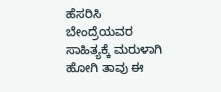ಹೆಸರಿಸಿ ಬೇಂದ್ರೆಯವರ ಸಾಹಿತ್ಯಕ್ಕೆ ಮರುಳಾಗಿ ಹೋಗಿ ತಾವು ಈ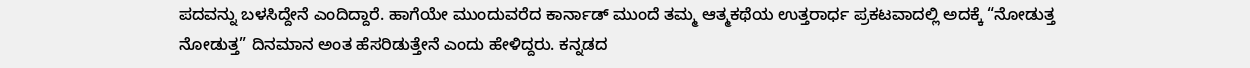ಪದವನ್ನು ಬಳಸಿದ್ದೇನೆ ಎಂದಿದ್ದಾರೆ. ಹಾಗೆಯೇ ಮುಂದುವರೆದ ಕಾರ್ನಾಡ್ ಮುಂದೆ ತಮ್ಮ ಆತ್ಮಕಥೆಯ ಉತ್ತರಾರ್ಧ ಪ್ರಕಟವಾದಲ್ಲಿ ಅದಕ್ಕೆ “ನೋಡುತ್ತ ನೋಡುತ್ತ” ದಿನಮಾನ ಅಂತ ಹೆಸರಿಡುತ್ತೇನೆ ಎಂದು ಹೇಳಿದ್ದರು. ಕನ್ನಡದ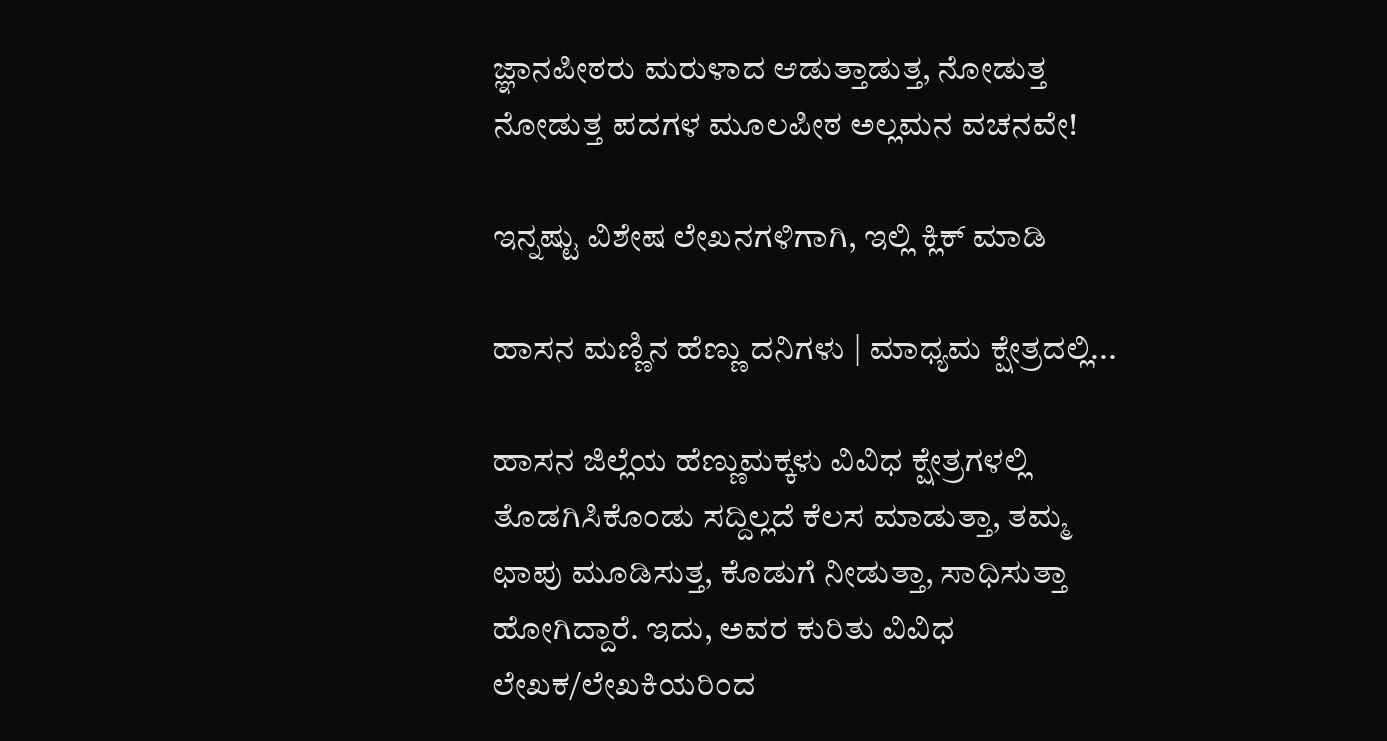ಜ್ಞಾನಪೀಠರು ಮರುಳಾದ ಆಡುತ್ತಾಡುತ್ತ, ನೋಡುತ್ತ ನೋಡುತ್ತ ಪದಗಳ ಮೂಲಪೀಠ ಅಲ್ಲಮನ ವಚನವೇ!

ಇನ್ನಷ್ಟು ವಿಶೇಷ ಲೇಖನಗಳಿಗಾಗಿ, ಇಲ್ಲಿ ಕ್ಲಿಕ್ ಮಾಡಿ

ಹಾಸನ ಮಣ್ಣಿನ ಹೆಣ್ಣು ದನಿಗಳು | ಮಾಧ್ಯಮ ಕ್ಷೇತ್ರದಲ್ಲಿ...

ಹಾಸನ ಜಿಲ್ಲೆಯ ಹೆಣ್ಣುಮಕ್ಕಳು ವಿವಿಧ ಕ್ಷೇತ್ರಗಳಲ್ಲಿ ತೊಡಗಿಸಿಕೊಂಡು ಸದ್ದಿಲ್ಲದೆ ಕೆಲಸ ಮಾಡುತ್ತಾ, ತಮ್ಮ ಛಾಪು ಮೂಡಿಸುತ್ತ, ಕೊಡುಗೆ ನೀಡುತ್ತಾ, ಸಾಧಿಸುತ್ತಾ ಹೋಗಿದ್ದಾರೆ. ಇದು, ಅವರ ಕುರಿತು ವಿವಿಧ ಲೇಖಕ/ಲೇಖಕಿಯರಿಂದ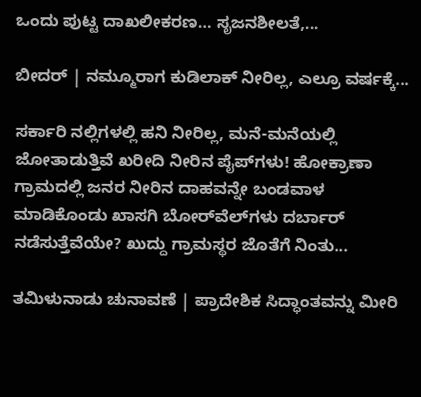ಒಂದು ಪುಟ್ಟ ದಾಖಲೀಕರಣ… ಸೃಜನಶೀಲತೆ,...

ಬೀದರ್ | ನಮ್ಮೂರಾಗ ಕುಡಿಲಾಕ್ ನೀರಿಲ್ಲ, ಎಲ್ರೂ ವರ್ಷಕ್ಕೆ...

ಸರ್ಕಾರಿ ನಲ್ಲಿಗಳಲ್ಲಿ ಹನಿ ನೀರಿಲ್ಲ, ಮನೆ-ಮನೆಯಲ್ಲಿ ಜೋತಾಡುತ್ತಿವೆ ಖರೀದಿ ನೀರಿನ ಪೈಪ್‌ಗಳು! ಹೋಕ್ರಾಣಾ ಗ್ರಾಮದಲ್ಲಿ ಜನರ ನೀರಿನ ದಾಹವನ್ನೇ ಬಂಡವಾಳ ಮಾಡಿಕೊಂಡು ಖಾಸಗಿ ಬೋರ್‌ವೆಲ್‌ಗಳು ದರ್ಬಾರ್‌ ನಡೆಸುತ್ತೆವೆಯೇ? ಖುದ್ದು ಗ್ರಾಮಸ್ಥರ ಜೊತೆಗೆ ನಿಂತು...

ತಮಿಳುನಾಡು ಚುನಾವಣೆ | ಪ್ರಾದೇಶಿಕ ಸಿದ್ಧಾಂತವನ್ನು ಮೀರಿ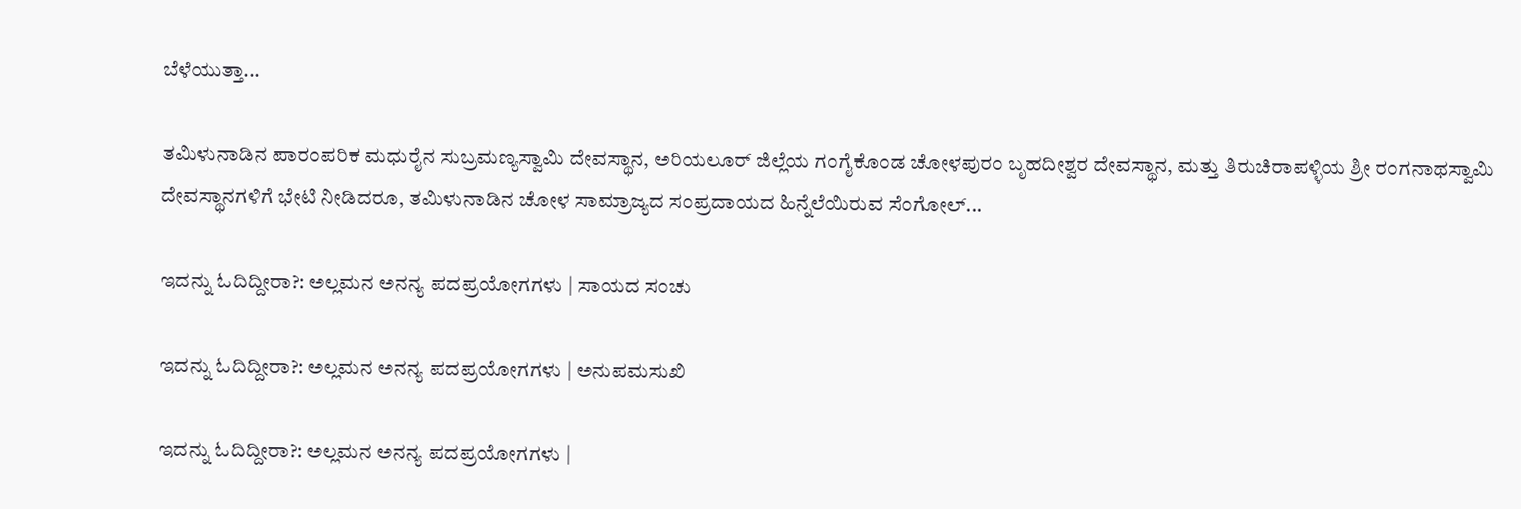ಬೆಳೆಯುತ್ತಾ...

ತಮಿಳುನಾಡಿನ ಪಾರಂಪರಿಕ ಮಧುರೈನ ಸುಬ್ರಮಣ್ಯಸ್ವಾಮಿ ದೇವಸ್ಥಾನ, ಅರಿಯಲೂರ್ ಜಿಲ್ಲೆಯ ಗಂಗೈಕೊಂಡ ಚೋಳಪುರಂ ಬೃಹದೀಶ್ವರ ದೇವಸ್ಥಾನ, ಮತ್ತು ತಿರುಚಿರಾಪಳ್ಳಿಯ ಶ್ರೀ ರಂಗನಾಥಸ್ವಾಮಿ ದೇವಸ್ಥಾನಗಳಿಗೆ ಭೇಟಿ ನೀಡಿದರೂ, ತಮಿಳುನಾಡಿನ ಚೋಳ ಸಾಮ್ರಾಜ್ಯದ ಸಂಪ್ರದಾಯದ ಹಿನ್ನೆಲೆಯಿರುವ ಸೆಂಗೋಲ್...

ಇದನ್ನು ಓದಿದ್ದೀರಾ?: ಅಲ್ಲಮನ ಅನನ್ಯ ಪದಪ್ರಯೋಗಗಳು | ಸಾಯದ ಸಂಚು

ಇದನ್ನು ಓದಿದ್ದೀರಾ?: ಅಲ್ಲಮನ ಅನನ್ಯ ಪದಪ್ರಯೋಗಗಳು | ಅನುಪಮಸುಖಿ

ಇದನ್ನು ಓದಿದ್ದೀರಾ?: ಅಲ್ಲಮನ ಅನನ್ಯ ಪದಪ್ರಯೋಗಗಳು |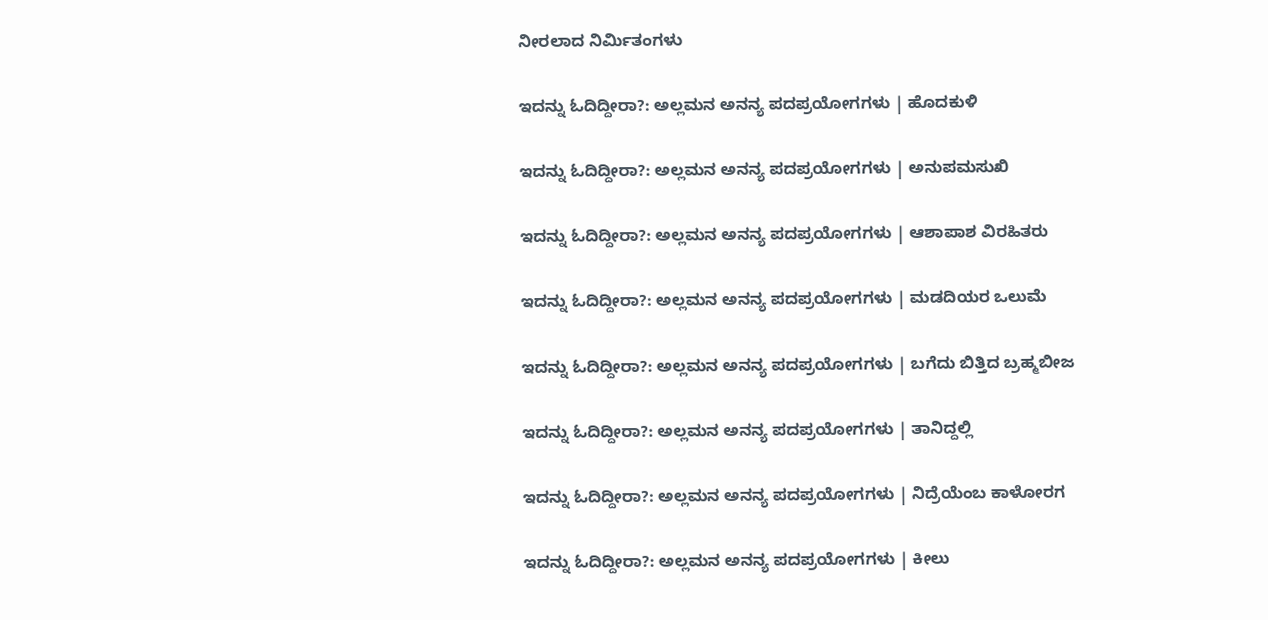ನೀರಲಾದ ನಿರ್ಮಿತಂಗಳು

ಇದನ್ನು ಓದಿದ್ದೀರಾ?: ಅಲ್ಲಮನ ಅನನ್ಯ ಪದಪ್ರಯೋಗಗಳು | ಹೊದಕುಳಿ

ಇದನ್ನು ಓದಿದ್ದೀರಾ?: ಅಲ್ಲಮನ ಅನನ್ಯ ಪದಪ್ರಯೋಗಗಳು | ಅನುಪಮಸುಖಿ

ಇದನ್ನು ಓದಿದ್ದೀರಾ?: ಅಲ್ಲಮನ ಅನನ್ಯ ಪದಪ್ರಯೋಗಗಳು | ಆಶಾಪಾಶ ವಿರಹಿತರು

ಇದನ್ನು ಓದಿದ್ದೀರಾ?: ಅಲ್ಲಮನ ಅನನ್ಯ ಪದಪ್ರಯೋಗಗಳು | ಮಡದಿಯರ ಒಲುಮೆ

ಇದನ್ನು ಓದಿದ್ದೀರಾ?: ಅಲ್ಲಮನ ಅನನ್ಯ ಪದಪ್ರಯೋಗಗಳು | ಬಗೆದು ಬಿತ್ತಿದ ಬ್ರಹ್ಮಬೀಜ

ಇದನ್ನು ಓದಿದ್ದೀರಾ?: ಅಲ್ಲಮನ ಅನನ್ಯ ಪದಪ್ರಯೋಗಗಳು | ತಾನಿದ್ದಲ್ಲಿ

ಇದನ್ನು ಓದಿದ್ದೀರಾ?: ಅಲ್ಲಮನ ಅನನ್ಯ ಪದಪ್ರಯೋಗಗಳು | ನಿದ್ರೆಯೆಂಬ ಕಾಳೋರಗ

ಇದನ್ನು ಓದಿದ್ದೀರಾ?: ಅಲ್ಲಮನ ಅನನ್ಯ ಪದಪ್ರಯೋಗಗಳು | ಕೀಲು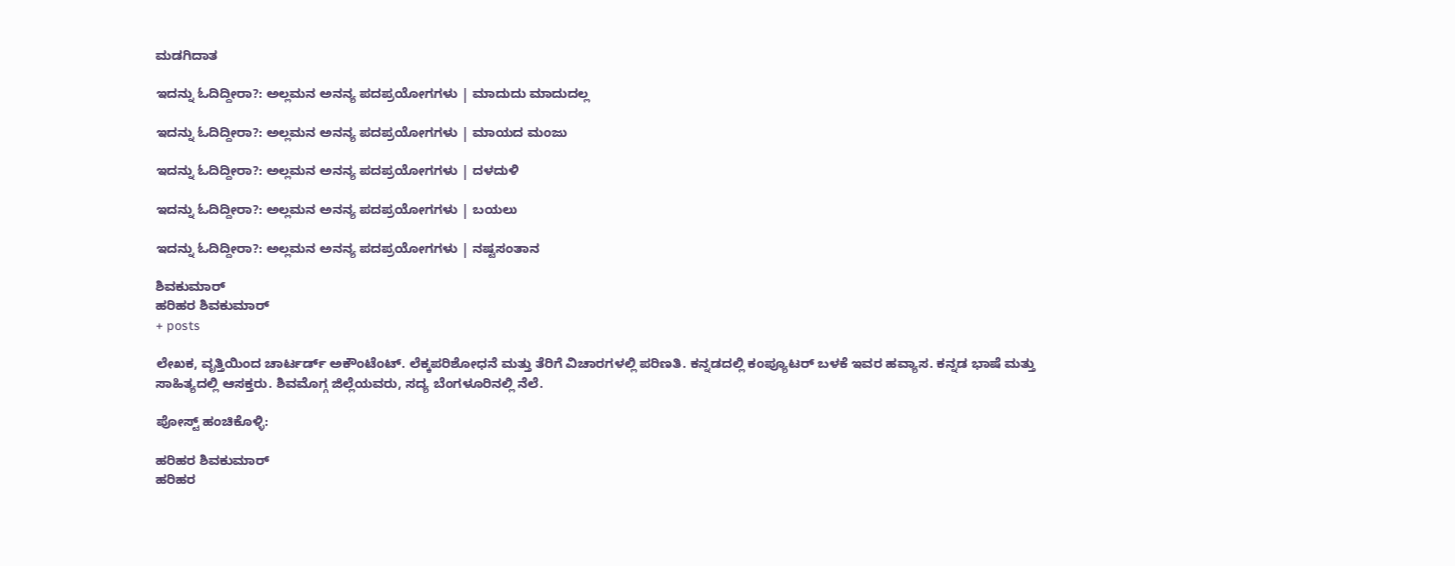ಮಡಗಿದಾತ

ಇದನ್ನು ಓದಿದ್ದೀರಾ?: ಅಲ್ಲಮನ ಅನನ್ಯ ಪದಪ್ರಯೋಗಗಳು | ಮಾದುದು ಮಾದುದಲ್ಲ

ಇದನ್ನು ಓದಿದ್ದೀರಾ?: ಅಲ್ಲಮನ ಅನನ್ಯ ಪದಪ್ರಯೋಗಗಳು | ಮಾಯದ ಮಂಜು

ಇದನ್ನು ಓದಿದ್ದೀರಾ?: ಅಲ್ಲಮನ ಅನನ್ಯ ಪದಪ್ರಯೋಗಗಳು | ದಳದುಳಿ

ಇದನ್ನು ಓದಿದ್ದೀರಾ?: ಅಲ್ಲಮನ ಅನನ್ಯ ಪದಪ್ರಯೋಗಗಳು | ಬಯಲು

ಇದನ್ನು ಓದಿದ್ದೀರಾ?: ಅಲ್ಲಮನ ಅನನ್ಯ ಪದಪ್ರಯೋಗಗಳು | ನಷ್ಟಸಂತಾನ

ಶಿವಕುಮಾರ್
ಹರಿಹರ ಶಿವಕುಮಾರ್
+ posts

ಲೇಖಕ, ವೃತ್ತಿಯಿಂದ ಚಾರ್ಟರ್ಡ್ ಅಕೌಂಟೆಂಟ್. ಲೆಕ್ಕಪರಿಶೋಧನೆ ಮತ್ತು ತೆರಿಗೆ ವಿಚಾರಗಳಲ್ಲಿ ಪರಿಣತಿ. ಕನ್ನಡದಲ್ಲಿ ಕಂಪ್ಯೂಟರ್ ಬಳಕೆ ಇವರ ಹವ್ಯಾಸ. ಕನ್ನಡ ಭಾಷೆ ಮತ್ತು ಸಾಹಿತ್ಯದಲ್ಲಿ ಆಸಕ್ತರು. ಶಿವಮೊಗ್ಗ ಜಿಲ್ಲೆಯವರು, ಸದ್ಯ ಬೆಂಗಳೂರಿನಲ್ಲಿ ನೆಲೆ.

ಪೋಸ್ಟ್ ಹಂಚಿಕೊಳ್ಳಿ:

ಹರಿಹರ ಶಿವಕುಮಾರ್
ಹರಿಹರ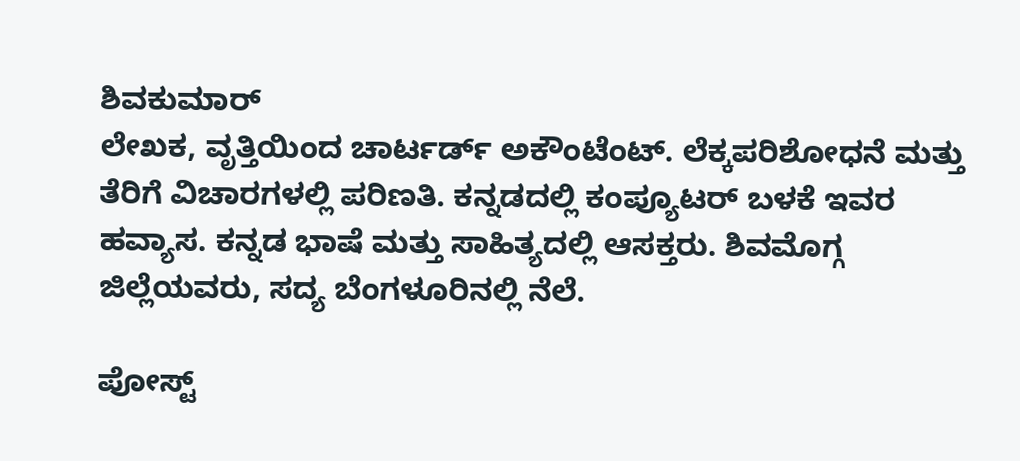ಶಿವಕುಮಾರ್
ಲೇಖಕ, ವೃತ್ತಿಯಿಂದ ಚಾರ್ಟರ್ಡ್ ಅಕೌಂಟೆಂಟ್. ಲೆಕ್ಕಪರಿಶೋಧನೆ ಮತ್ತು ತೆರಿಗೆ ವಿಚಾರಗಳಲ್ಲಿ ಪರಿಣತಿ. ಕನ್ನಡದಲ್ಲಿ ಕಂಪ್ಯೂಟರ್ ಬಳಕೆ ಇವರ ಹವ್ಯಾಸ. ಕನ್ನಡ ಭಾಷೆ ಮತ್ತು ಸಾಹಿತ್ಯದಲ್ಲಿ ಆಸಕ್ತರು. ಶಿವಮೊಗ್ಗ ಜಿಲ್ಲೆಯವರು, ಸದ್ಯ ಬೆಂಗಳೂರಿನಲ್ಲಿ ನೆಲೆ.

ಪೋಸ್ಟ್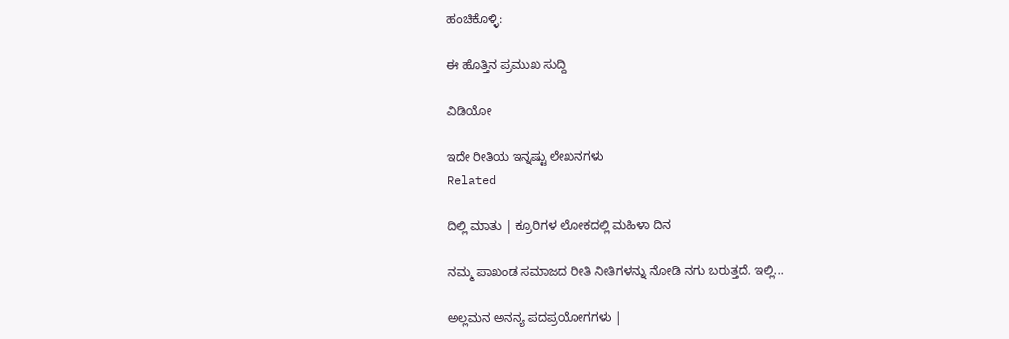ಹಂಚಿಕೊಳ್ಳಿ:

ಈ ಹೊತ್ತಿನ ಪ್ರಮುಖ ಸುದ್ದಿ

ವಿಡಿಯೋ

ಇದೇ ರೀತಿಯ ಇನ್ನಷ್ಟು ಲೇಖನಗಳು
Related

ದಿಲ್ಲಿ ಮಾತು | ಕ್ರೂರಿಗಳ ಲೋಕದಲ್ಲಿ ಮಹಿಳಾ ದಿನ

ನಮ್ಮ ಪಾಖಂಡ ಸಮಾಜದ ರೀತಿ ನೀತಿಗಳನ್ನು ನೋಡಿ ನಗು ಬರುತ್ತದೆ. ಇಲ್ಲಿ...

ಅಲ್ಲಮನ ಅನನ್ಯ ಪದಪ್ರಯೋಗಗಳು |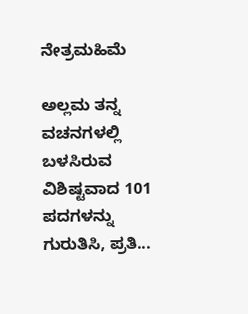ನೇತ್ರಮಹಿಮೆ

ಅಲ್ಲಮ ತನ್ನ ವಚನಗಳಲ್ಲಿ ಬಳಸಿರುವ ವಿಶಿಷ್ಟವಾದ 101 ಪದಗಳನ್ನು ಗುರುತಿಸಿ, ಪ್ರತಿ...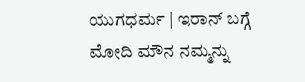ಯುಗಧರ್ಮ | ಇರಾನ್ ಬಗ್ಗೆ ಮೋದಿ ಮೌನ ನಮ್ಮನ್ನು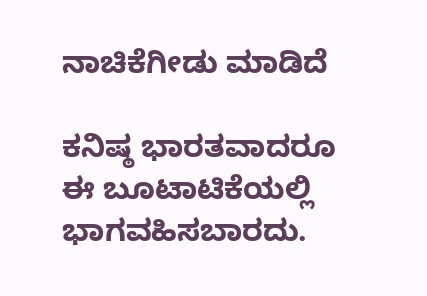ನಾಚಿಕೆಗೀಡು ಮಾಡಿದೆ

ಕನಿಷ್ಠ ಭಾರತವಾದರೂ ಈ ಬೂಟಾಟಿಕೆಯಲ್ಲಿ ಭಾಗವಹಿಸಬಾರದು.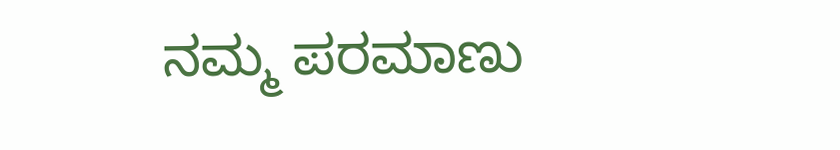ನಮ್ಮ ಪರಮಾಣು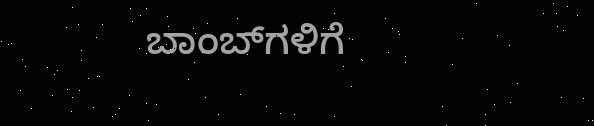ಬಾಂಬ್‌ಗಳಿಗೆ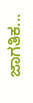ಜಾಗತಿಕ...